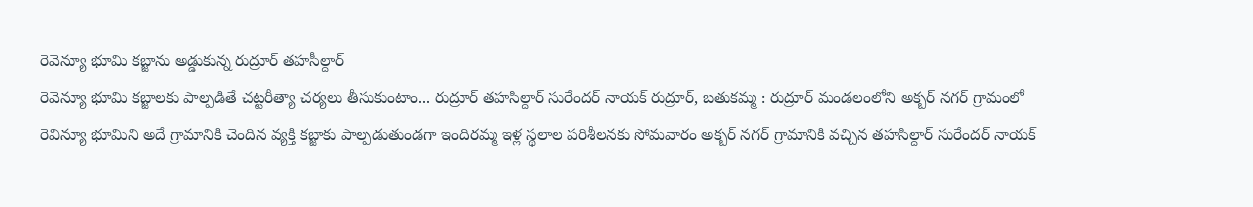రెవెన్యూ భూమి కబ్జాను అడ్డుకున్న రుద్రూర్ తహసీల్దార్
రెవెన్యూ భూమి కబ్జాలకు పాల్పడితే చట్టరీత్యా చర్యలు తీసుకుంటాం... రుద్రూర్ తహసిల్దార్ సురేందర్ నాయక్ రుద్రూర్, బతుకమ్మ : రుద్రూర్ మండలంలోని అక్బర్ నగర్ గ్రామంలో రెవిన్యూ భూమిని అదే గ్రామానికి చెందిన వ్యక్తి కబ్జాకు పాల్పడుతుండగా ఇందిరమ్మ ఇళ్ల స్థలాల పరిశీలనకు సోమవారం అక్బర్ నగర్ గ్రామానికి వచ్చిన తహసిల్దార్ సురేందర్ నాయక్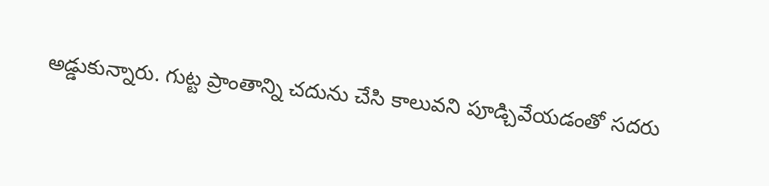అడ్డుకున్నారు. గుట్ట ప్రాంతాన్ని చదును చేసి కాలువని పూడ్చివేయడంతో సదరు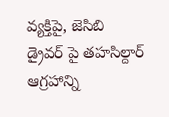వ్యక్తిపై, జెసిబి డ్రైవర్ పై తహసిల్దార్ ఆగ్రహాన్ని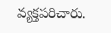వ్యక్తపరిచారు.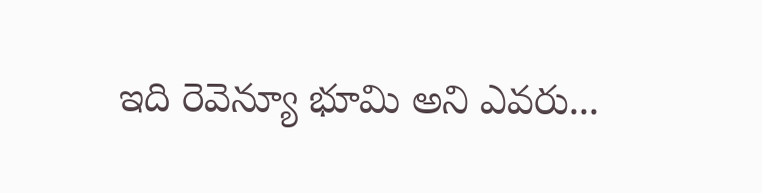ఇది రెవెన్యూ భూమి అని ఎవరు...